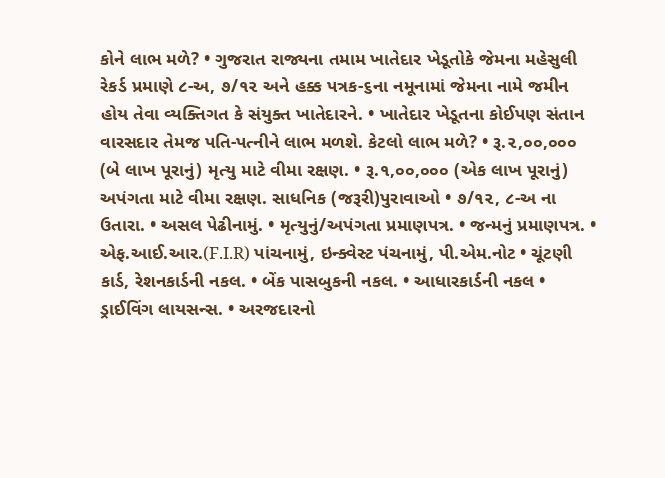કોને લાભ મળે? • ગુજરાત રાજ્યના તમામ ખાતેદાર ખેડૂતોકે જેમના મહેસુલી રેકર્ડ પ્રમાણે ૮-અ, ૭/૧૨ અને હક્ક પત્રક-૬ના નમૂનામાં જેમના નામે જમીન હોય તેવા વ્યક્તિગત કે સંયુક્ત ખાતેદારને. • ખાતેદાર ખેડૂતના કોઈપણ સંતાન વારસદાર તેમજ પતિ-પત્નીને લાભ મળશે. કેટલો લાભ મળે? • રૂ.૨,૦૦,૦૦૦ (બે લાખ પૂરાનું) મૃત્યુ માટે વીમા રક્ષણ. • રૂ.૧,૦૦,૦૦૦ (એક લાખ પૂરાનું) અપંગતા માટે વીમા રક્ષણ. સાધનિક (જરૂરી)પુરાવાઓ • ૭/૧૨, ૮-અ ના ઉતારા. • અસલ પેઢીનામું. • મૃત્યુનું/અપંગતા પ્રમાણપત્ર. • જન્મનું પ્રમાણપત્ર. • એફ.આઈ.આર.(F.I.R) પાંચનામું, ઇન્ક્વેસ્ટ પંચનામું, પી.એમ.નોટ • ચૂંટણી કાર્ડ, રેશનકાર્ડની નકલ. • બેંક પાસબુકની નકલ. • આધારકાર્ડની નકલ • ડ્રાઈવિંગ લાયસન્સ. • અરજદારનો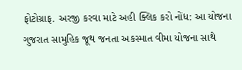ફોટોગ્રાફ. અરજી કરવા માટે અહી ક્લિક કરો નોંધ: આ યોજના ગુજરાત સામુહિક જૂથ જનતા અકસ્માત વીમા યોજના સાથે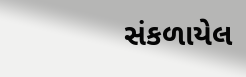સંકળાયેલ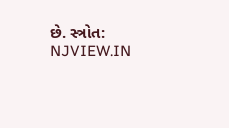છે. સ્ત્રોત: NJVIEW.IN